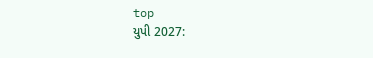top
યુપી 2027: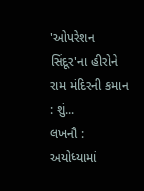'ઓપરેશન સિંદૂર'ના હીરોને રામ મંદિરની કમાન : શું...
લખનૌ : અયોધ્યામાં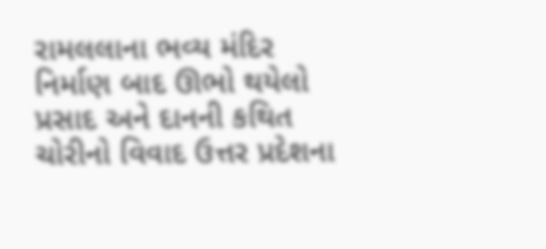રામલલાના ભવ્ય મંદિર નિર્માણ બાદ ઊભો થયેલો પ્રસાદ અને દાનની કથિત ચોરીનો વિવાદ ઉત્તર પ્રદેશના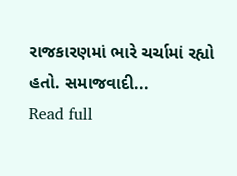રાજકારણમાં ભારે ચર્ચામાં રહ્યો હતો. સમાજવાદી...
Read full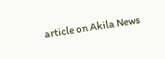article on Akila News